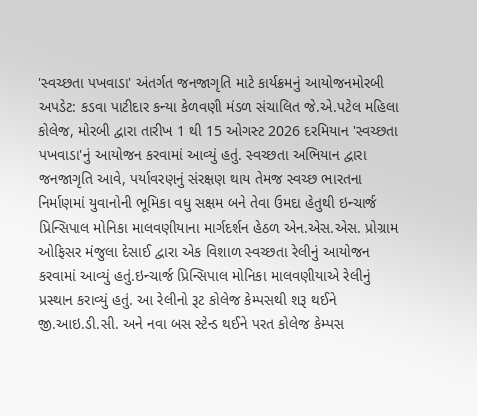'સ્વચ્છતા પખવાડા' અંતર્ગત જનજાગૃતિ માટે કાર્યક્રમનું આયોજનમોરબી અપડેટ: કડવા પાટીદાર કન્યા કેળવણી મંડળ સંચાલિત જે.એ.પટેલ મહિલા કોલેજ, મોરબી દ્વારા તારીખ 1 થી 15 ઓગસ્ટ 2026 દરમિયાન 'સ્વચ્છતા પખવાડા'નું આયોજન કરવામાં આવ્યું હતું. સ્વચ્છતા અભિયાન દ્વારા જનજાગૃતિ આવે, પર્યાવરણનું સંરક્ષણ થાય તેમજ સ્વચ્છ ભારતના નિર્માણમાં યુવાનોની ભૂમિકા વધુ સક્ષમ બને તેવા ઉમદા હેતુથી ઇન્ચાર્જ પ્રિન્સિપાલ મોનિકા માલવણીયાના માર્ગદર્શન હેઠળ એન.એસ.એસ. પ્રોગ્રામ ઓફિસર મંજુલા દેસાઈ દ્વારા એક વિશાળ સ્વચ્છતા રેલીનું આયોજન કરવામાં આવ્યું હતું.ઇન્ચાર્જ પ્રિન્સિપાલ મોનિકા માલવણીયાએ રેલીનું પ્રસ્થાન કરાવ્યું હતું. આ રેલીનો રૂટ કોલેજ કેમ્પસથી શરૂ થઈને જી.આઇ.ડી.સી. અને નવા બસ સ્ટેન્ડ થઈને પરત કોલેજ કેમ્પસ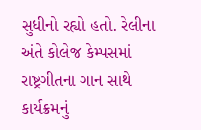સુધીનો રહ્યો હતો. રેલીના અંતે કોલેજ કેમ્પસમાં રાષ્ટ્રગીતના ગાન સાથે કાર્યક્રમનું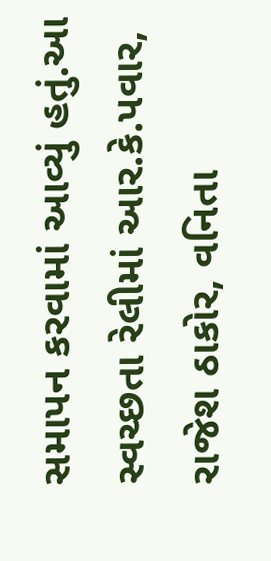સમાપન કરવામાં આવ્યું હતું.આ સ્વચ્છતા રેલીમાં આર.કે.પવાર, રાજેશ ઠાકોર, વનિતા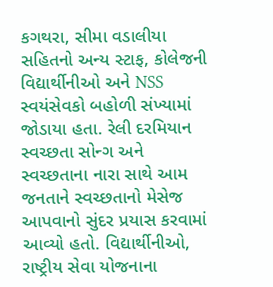કગથરા, સીમા વડાલીયા સહિતનો અન્ય સ્ટાફ, કોલેજની વિદ્યાર્થીનીઓ અને NSS સ્વયંસેવકો બહોળી સંખ્યામાં જોડાયા હતા. રેલી દરમિયાન સ્વચ્છતા સોન્ગ અને સ્વચ્છતાના નારા સાથે આમ જનતાને સ્વચ્છતાનો મેસેજ આપવાનો સુંદર પ્રયાસ કરવામાં આવ્યો હતો. વિદ્યાર્થીનીઓ, રાષ્ટ્રીય સેવા યોજનાના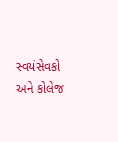સ્વયંસેવકો અને કોલેજ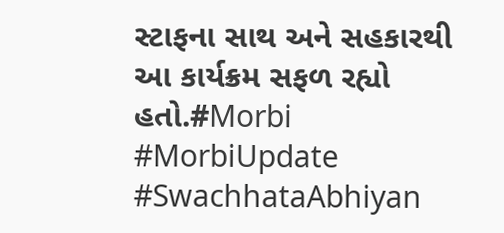સ્ટાફના સાથ અને સહકારથી આ કાર્યક્રમ સફળ રહ્યો હતો.#Morbi #MorbiUpdate #SwachhataAbhiyan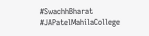#SwachhBharat #JAPatelMahilaCollege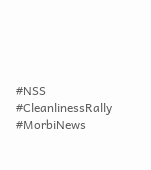#NSS #CleanlinessRally #MorbiNews